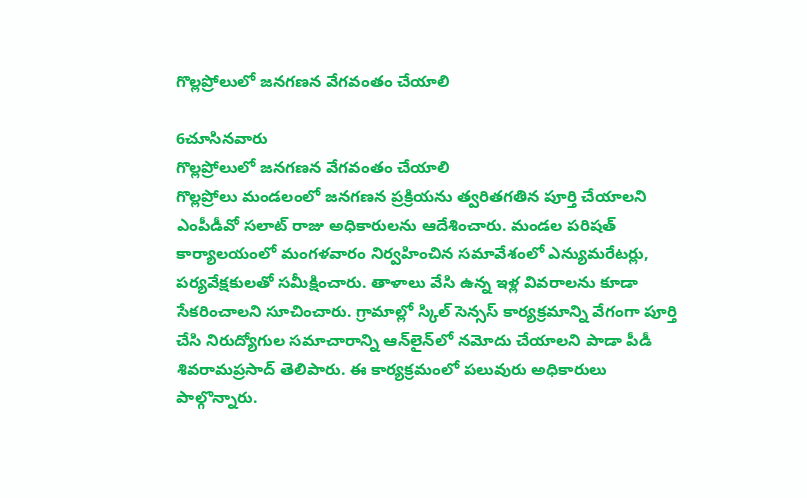గొల్లప్రోలులో జనగణన వేగవంతం చేయాలి

6చూసినవారు
గొల్లప్రోలులో జనగణన వేగవంతం చేయాలి
గొల్లప్రోలు మండలంలో జనగణన ప్రక్రియను త్వరితగతిన పూర్తి చేయాలని ఎంపీడీవో సలాట్ రాజు అధికారులను ఆదేశించారు. మండల పరిషత్ కార్యాలయంలో మంగళవారం నిర్వహించిన సమావేశంలో ఎన్యుమరేటర్లు, పర్యవేక్షకులతో సమీక్షించారు. తాళాలు వేసి ఉన్న ఇళ్ల వివరాలను కూడా సేకరించాలని సూచించారు. గ్రామాల్లో స్కిల్ సెన్సస్ కార్యక్రమాన్ని వేగంగా పూర్తి చేసి నిరుద్యోగుల సమాచారాన్ని ఆన్‌లైన్‌లో నమోదు చేయాలని పాడా పీడీ శివరామప్రసాద్ తెలిపారు. ఈ కార్యక్రమంలో పలువురు అధికారులు పాల్గొన్నారు.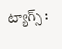ట్యాగ్స్ :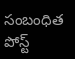సంబంధిత పోస్ట్